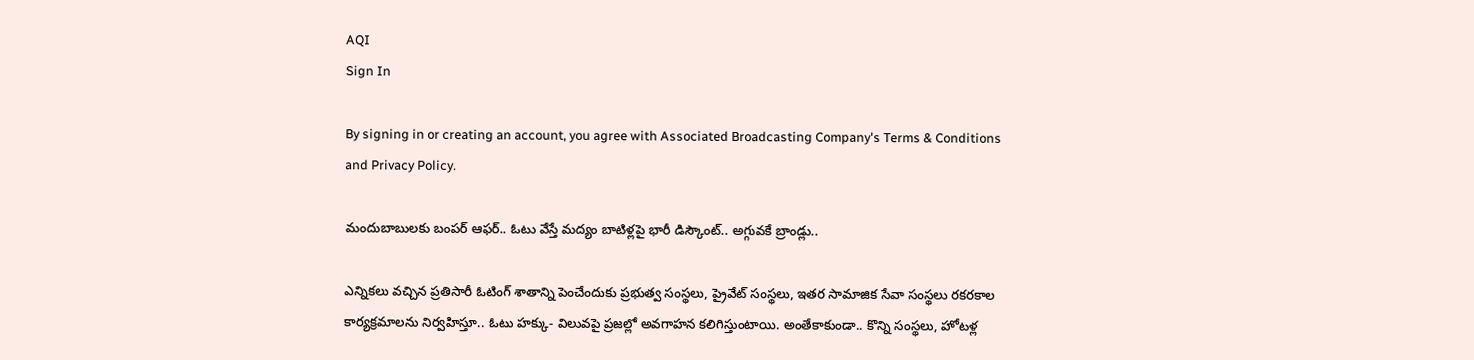AQI
Sign In

By signing in or creating an account, you agree with Associated Broadcasting Company's Terms & Conditions and Privacy Policy.

మందుబాబులకు బంపర్ ఆఫర్.. ఓటు వేస్తే మద్యం బాటిళ్లపై భారీ డిస్కౌంట్.. అగ్గువకే బ్రాండ్లు..

ఎన్నికలు వచ్చిన ప్రతిసారీ ఓటింగ్ శాతాన్ని పెంచేందుకు ప్రభుత్వ సంస్థలు, ప్రైవేట్ సంస్థలు, ఇతర సామాజిక సేవా సంస్థలు రకరకాల కార్యక్రమాలను నిర్వహిస్తూ.. ఓటు హక్కు- విలువపై ప్రజల్లో అవగాహన కలిగిస్తుంటాయి. అంతేకాకుండా.. కొన్ని సంస్థలు, హోటళ్ల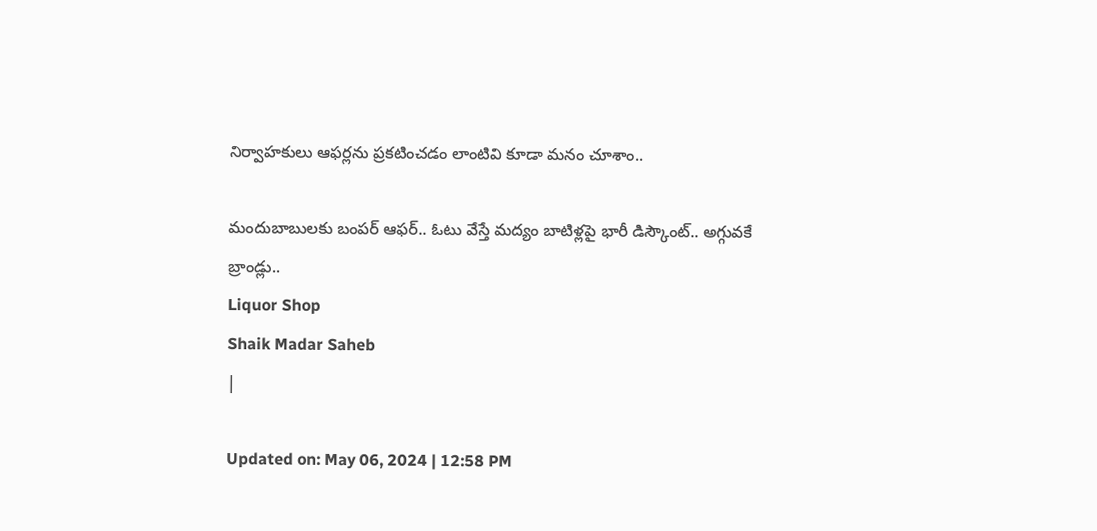నిర్వాహకులు ఆఫర్లను ప్రకటించడం లాంటివి కూడా మనం చూశాం..

మందుబాబులకు బంపర్ ఆఫర్.. ఓటు వేస్తే మద్యం బాటిళ్లపై భారీ డిస్కౌంట్.. అగ్గువకే బ్రాండ్లు..
Liquor Shop
Shaik Madar Saheb
|

Updated on: May 06, 2024 | 12:58 PM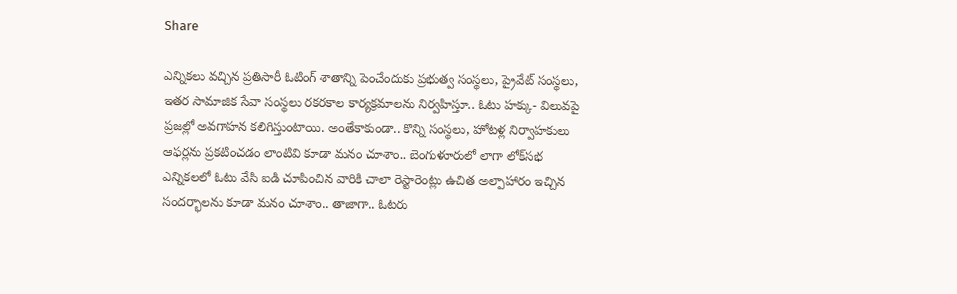Share

ఎన్నికలు వచ్చిన ప్రతిసారీ ఓటింగ్ శాతాన్ని పెంచేందుకు ప్రభుత్వ సంస్థలు, ప్రైవేట్ సంస్థలు, ఇతర సామాజిక సేవా సంస్థలు రకరకాల కార్యక్రమాలను నిర్వహిస్తూ.. ఓటు హక్కు- విలువపై ప్రజల్లో అవగాహన కలిగిస్తుంటాయి. అంతేకాకుండా.. కొన్ని సంస్థలు, హోటళ్ల నిర్వాహకులు ఆఫర్లను ప్రకటించడం లాంటివి కూడా మనం చూశాం.. బెంగుళూరులో లాగా లోక్‌సభ ఎన్నికలలో ఓటు వేసి ఐడి చూపించిన వారికి చాలా రెస్టారెంట్లు ఉచిత అల్పాహారం ఇచ్చిన సందర్భాలను కూడా మనం చూశాం.. తాజాగా.. ఓటరు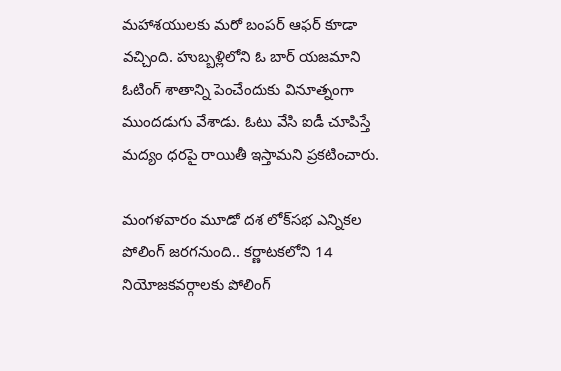మహాశయులకు మరో బంపర్ ఆఫర్ కూడా వచ్చింది. హుబ్బళ్లిలోని ఓ బార్ యజమాని ఓటింగ్ శాతాన్ని పెంచేందుకు వినూత్నంగా ముందడుగు వేశాడు. ఓటు వేసి ఐడీ చూపిస్తే మద్యం ధరపై రాయితీ ఇస్తామని ప్రకటించారు.

మంగళవారం మూడో దశ లోక్‌సభ ఎన్నికల పోలింగ్‌ జరగనుంది.. కర్ణాటకలోని 14 నియోజకవర్గాలకు పోలింగ్‌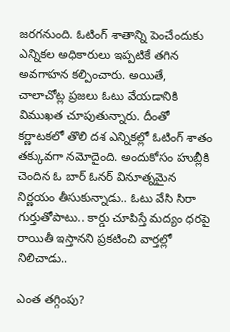జరగనుంది. ఓటింగ్ శాతాన్ని పెంచేందుకు ఎన్నికల అధికారులు ఇప్పటికే తగిన అవగాహన కల్పించారు. అయితే, చాలాచోట్ల ప్రజలు ఓటు వేయడానికి విముఖత చూపుతున్నారు. దీంతో కర్ణాటకలో తొలి దశ ఎన్నికల్లో ఓటింగ్ శాతం తక్కువగా నమోదైంది. అందుకోసం హుబ్లీకి చెందిన ఓ బార్ ఓనర్ వినూత్నమైన నిర్ణయం తీసుకున్నాడు.. ఓటు వేసి సిరా గుర్తుతోపాటు.. కార్డు చూపిస్తే మద్యం ధరపై రాయితీ ఇస్తానని ప్రకటించి వార్తల్లో నిలిచాడు..

ఎంత తగ్గింపు?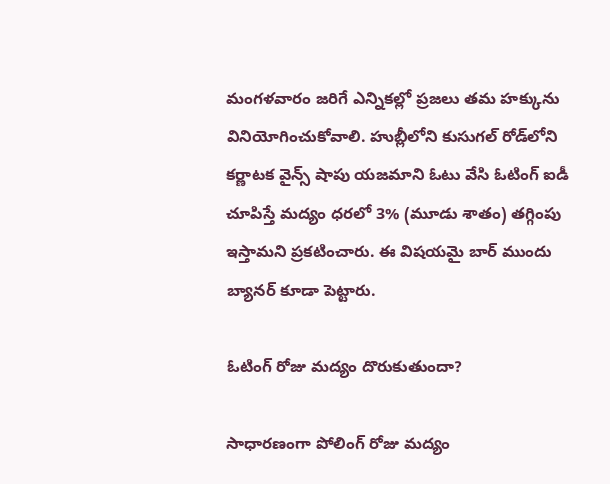మంగళవారం జరిగే ఎన్నికల్లో ప్రజలు తమ హక్కును వినియోగించుకోవాలి. హుబ్లీలోని కుసుగల్ రోడ్‌లోని కర్ణాటక వైన్స్ షాపు యజమాని ఓటు వేసి ఓటింగ్ ఐడీ చూపిస్తే మద్యం ధరలో 3% (మూడు శాతం) తగ్గింపు ఇస్తామని ప్రకటించారు. ఈ విషయమై బార్ ముందు బ్యానర్ కూడా పెట్టారు.

ఓటింగ్ రోజు మద్యం దొరుకుతుందా?

సాధారణంగా పోలింగ్ రోజు మద్యం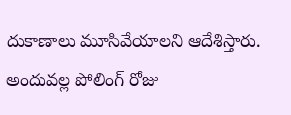దుకాణాలు మూసివేయాలని ఆదేశిస్తారు. అందువల్ల పోలింగ్ రోజు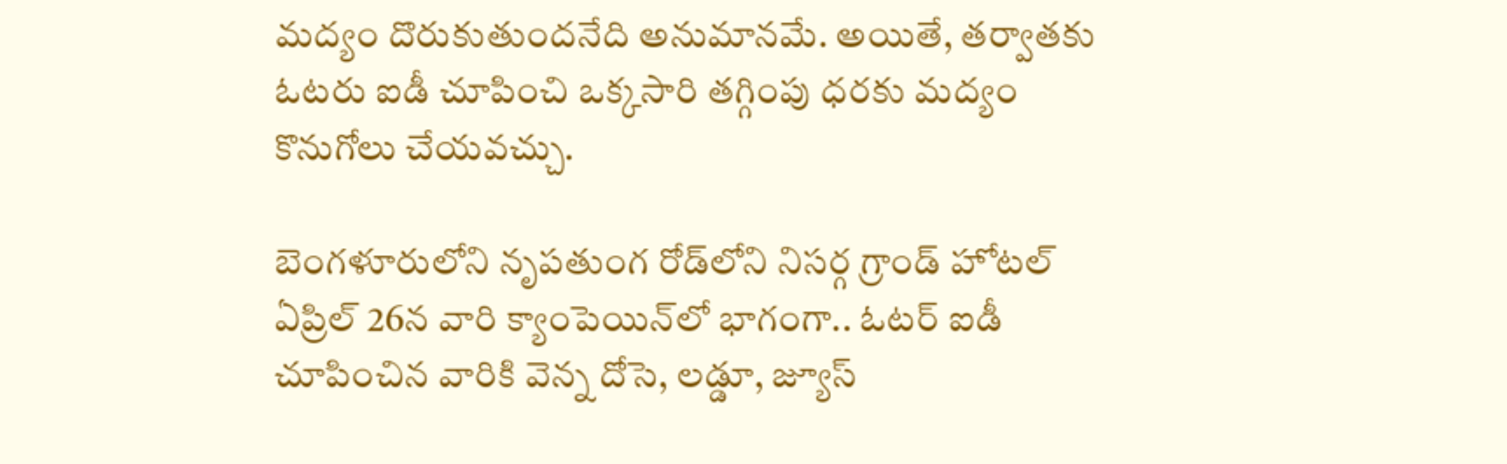మద్యం దొరుకుతుందనేది అనుమానమే. అయితే, తర్వాతకు ఓటరు ఐడీ చూపించి ఒక్కసారి తగ్గింపు ధరకు మద్యం కొనుగోలు చేయవచ్చు.

బెంగళూరులోని నృపతుంగ రోడ్‌లోని నిసర్గ గ్రాండ్ హోటల్ ఏప్రిల్ 26న వారి క్యాంపెయిన్‌లో భాగంగా.. ఓటర్ ఐడీ చూపించిన వారికి వెన్న దోసె, లడ్డూ, జ్యూస్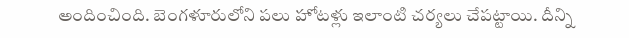అందించింది. బెంగళూరులోని పలు హోటళ్లు ఇలాంటి చర్యలు చేపట్టాయి. దీన్ని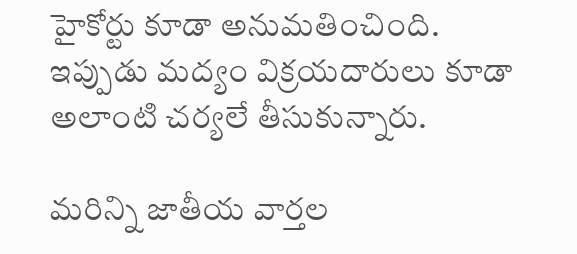హైకోర్టు కూడా అనుమతించింది. ఇప్పుడు మద్యం విక్రయదారులు కూడా అలాంటి చర్యలే తీసుకున్నారు.

మరిన్ని జాతీయ వార్తల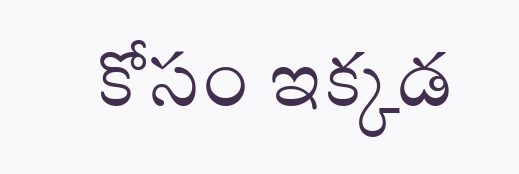కోసం ఇక్కడ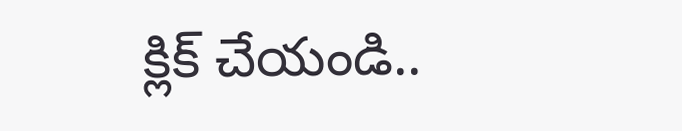క్లిక్ చేయండి..